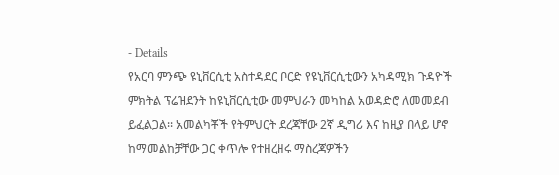- Details
የአርባ ምንጭ ዩኒቨርሲቲ አስተዳደር ቦርድ የዩኒቨርሲቲውን አካዳሚክ ጉዳዮች ምክትል ፕሬዝደንት ከዩኒቨርሲቲው መምህራን መካከል አወዳድሮ ለመመደብ ይፈልጋል፡፡ አመልካቾች የትምህርት ደረጃቸው 2ኛ ዲግሪ እና ከዚያ በላይ ሆኖ ከማመልከቻቸው ጋር ቀጥሎ የተዘረዘሩ ማስረጃዎችን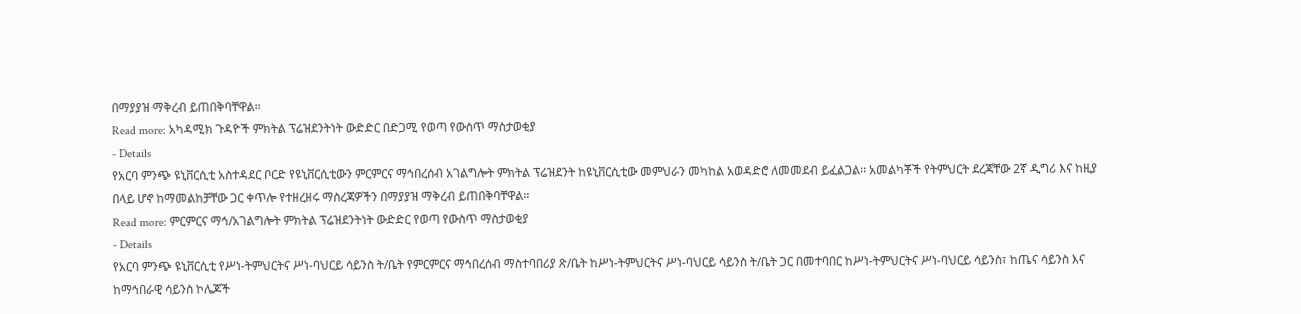በማያያዝ ማቅረብ ይጠበቅባቸዋል፡፡
Read more: አካዳሚክ ጉዳዮች ምክትል ፕሬዝደንትነት ውድድር በድጋሚ የወጣ የውስጥ ማስታወቂያ
- Details
የአርባ ምንጭ ዩኒቨርሲቲ አስተዳደር ቦርድ የዩኒቨርሲቲውን ምርምርና ማኅበረሰብ አገልግሎት ምክትል ፕሬዝደንት ከዩኒቨርሲቲው መምህራን መካከል አወዳድሮ ለመመደብ ይፈልጋል፡፡ አመልካቾች የትምህርት ደረጃቸው 2ኛ ዲግሪ እና ከዚያ በላይ ሆኖ ከማመልከቻቸው ጋር ቀጥሎ የተዘረዘሩ ማስረጃዎችን በማያያዝ ማቅረብ ይጠበቅባቸዋል፡፡
Read more: ምርምርና ማኅ/አገልግሎት ምክትል ፕሬዝደንትነት ውድድር የወጣ የውስጥ ማስታወቂያ
- Details
የአርባ ምንጭ ዩኒቨርሲቲ የሥነ-ትምህርትና ሥነ-ባህርይ ሳይንስ ት/ቤት የምርምርና ማኅበረሰብ ማስተባበሪያ ጽ/ቤት ከሥነ-ትምህርትና ሥነ-ባህርይ ሳይንስ ት/ቤት ጋር በመተባበር ከሥነ-ትምህርትና ሥነ-ባህርይ ሳይንስ፣ ከጤና ሳይንስ እና ከማኅበራዊ ሳይንስ ኮሌጆች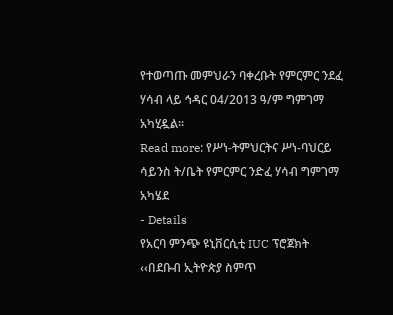የተወጣጡ መምህራን ባቀረቡት የምርምር ንደፈ ሃሳብ ላይ ኅዳር 04/2013 ዓ/ም ግምገማ አካሂዷል፡፡
Read more: የሥነ-ትምህርትና ሥነ-ባህርይ ሳይንስ ት/ቤት የምርምር ንድፈ ሃሳብ ግምገማ አካሄደ
- Details
የአርባ ምንጭ ዩኒቨርሲቲ IUC ፕሮጀክት ‹‹በደቡብ ኢትዮጵያ ስምጥ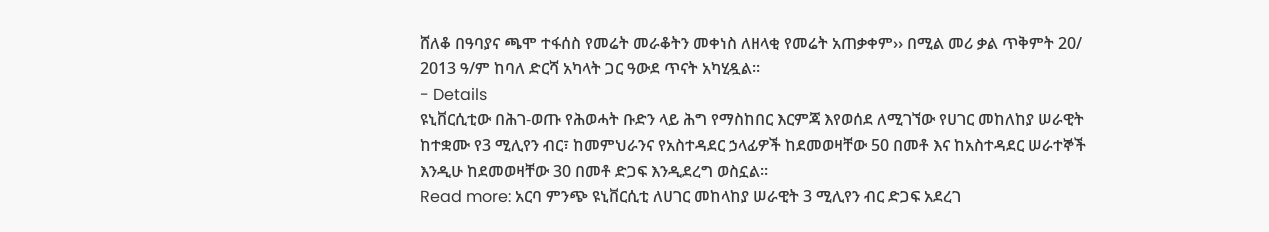ሸለቆ በዓባያና ጫሞ ተፋሰስ የመሬት መራቆትን መቀነስ ለዘላቂ የመሬት አጠቃቀም›› በሚል መሪ ቃል ጥቅምት 20/ 2013 ዓ/ም ከባለ ድርሻ አካላት ጋር ዓውደ ጥናት አካሂዷል፡፡
- Details
ዩኒቨርሲቲው በሕገ-ወጡ የሕወሓት ቡድን ላይ ሕግ የማስከበር እርምጃ እየወሰደ ለሚገኘው የሀገር መከለከያ ሠራዊት ከተቋሙ የ3 ሚሊየን ብር፣ ከመምህራንና የአስተዳደር ኃላፊዎች ከደመወዛቸው 50 በመቶ እና ከአስተዳደር ሠራተኞች እንዲሁ ከደመወዛቸው 30 በመቶ ድጋፍ እንዲደረግ ወስኗል፡፡
Read more: አርባ ምንጭ ዩኒቨርሲቲ ለሀገር መከላከያ ሠራዊት 3 ሚሊየን ብር ድጋፍ አደረገ